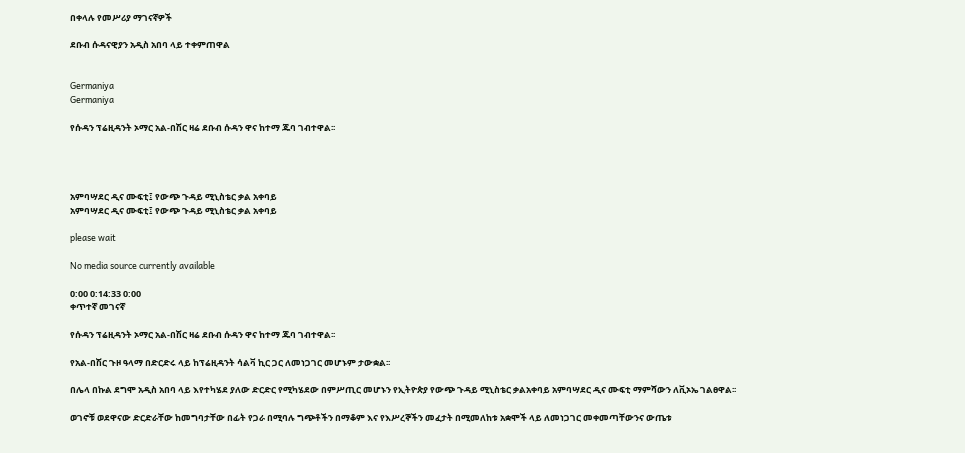በቀላሉ የመሥሪያ ማገናኛዎች

ደቡብ ሱዳናዊያን አዲስ አበባ ላይ ተቀምጠዋል


Germaniya
Germaniya

የሱዳን ፕሬዚዳንት ኦማር አል-በሽር ዛሬ ደቡብ ሱዳን ዋና ከተማ ጁባ ገብተዋል፡፡




አምባሣደር ዲና ሙፍቲ፤ የውጭ ጉዳይ ሚኒስቴር ቃል አቀባይ
አምባሣደር ዲና ሙፍቲ፤ የውጭ ጉዳይ ሚኒስቴር ቃል አቀባይ

please wait

No media source currently available

0:00 0:14:33 0:00
ቀጥተኛ መገናኛ

የሱዳን ፕሬዚዳንት ኦማር አል-በሽር ዛሬ ደቡብ ሱዳን ዋና ከተማ ጁባ ገብተዋል፡፡

የአል-በሽር ጉዞ ዓላማ በድርድሩ ላይ ከፕሬዚዳንት ሳልቫ ኪር ጋር ለመነጋገር መሆኑም ታውቋል፡፡

በሌላ በኩል ደግሞ አዲስ አበባ ላይ እየተካሄደ ያለው ድርድር የሚካሄደው በምሥጢር መሆኑን የኢትዮጵያ የውጭ ጉዳይ ሚኒስቴር ቃልአቀባይ አምባሣደር ዲና ሙፍቲ ማምሻውን ለቪኦኤ ገልፀዋል፡፡

ወገኖቹ ወደዋናው ድርድራቸው ከመግባታቸው በፊት የጋራ በሚባሉ ግጭቶችን በማቆም እና የእሥረኞችን መፈታት በሚመለከቱ አቋሞች ላይ ለመነጋገር መቀመጣቸውንና ውጤቱ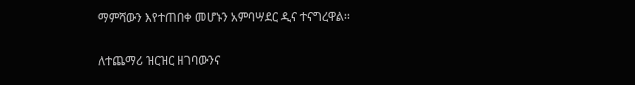ማምሻውን እየተጠበቀ መሆኑን አምባሣደር ዲና ተናግረዋል፡፡

ለተጨማሪ ዝርዝር ዘገባውንና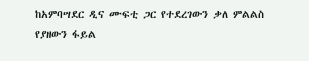ከአምባሣደር ዲና ሙፍቲ ጋር የተደረገውን ቃለ ምልልስ የያዘውን ፋይል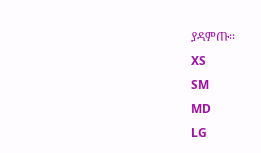ያዳምጡ፡፡
XS
SM
MD
LG